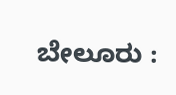ಬೇಲೂರು :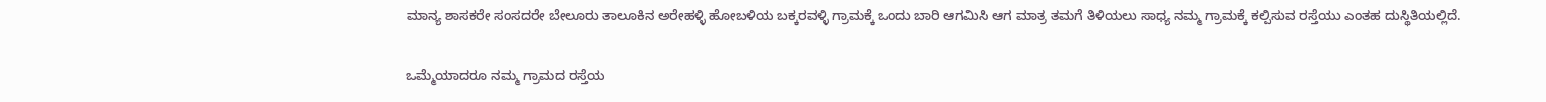ಮಾನ್ಯ ಶಾಸಕರೇ ಸಂಸದರೇ ಬೇಲೂರು ತಾಲೂಕಿನ ಅರೇಹಳ್ಳಿ ಹೋಬಳಿಯ ಬಕ್ಕರವಳ್ಳಿ ಗ್ರಾಮಕ್ಕೆ ಒಂದು ಬಾರಿ ಆಗಮಿಸಿ ಆಗ ಮಾತ್ರ ತಮಗೆ ತಿಳಿಯಲು ಸಾಧ್ಯ ನಮ್ಮ ಗ್ರಾಮಕ್ಕೆ ಕಲ್ಪಿಸುವ ರಸ್ತೆಯು ಎಂತಹ ದುಸ್ಥಿತಿಯಲ್ಲಿದೆ.

ಒಮ್ಮೆಯಾದರೂ ನಮ್ಮ ಗ್ರಾಮದ ರಸ್ತೆಯ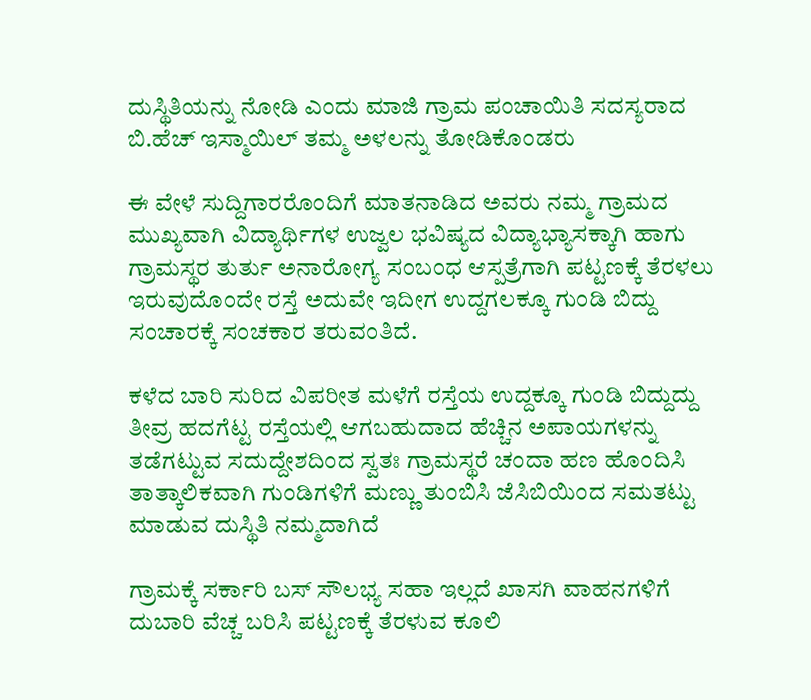ದುಸ್ಥಿತಿಯನ್ನು ನೋಡಿ ಎಂದು ಮಾಜಿ ಗ್ರಾಮ ಪಂಚಾಯಿತಿ ಸದಸ್ಯರಾದ ಬಿ.ಹೆಚ್ ಇಸ್ಮಾಯಿಲ್ ತಮ್ಮ ಅಳಲನ್ನು ತೋಡಿಕೊಂಡರು

ಈ ವೇಳೆ ಸುದ್ದಿಗಾರರೊಂದಿಗೆ ಮಾತನಾಡಿದ ಅವರು ನಮ್ಮ ಗ್ರಾಮದ ಮುಖ್ಯವಾಗಿ ವಿದ್ಯಾರ್ಥಿಗಳ ಉಜ್ವಲ ಭವಿಷ್ಯದ ವಿದ್ಯಾಭ್ಯಾಸಕ್ಕಾಗಿ ಹಾಗು ಗ್ರಾಮಸ್ಥರ ತುರ್ತು ಅನಾರೋಗ್ಯ ಸಂಬಂಧ ಆಸ್ಪತ್ರೆಗಾಗಿ ಪಟ್ಟಣಕ್ಕೆ ತೆರಳಲು ಇರುವುದೊಂದೇ ರಸ್ತೆ ಅದುವೇ ಇದೀಗ ಉದ್ದಗಲಕ್ಕೂ ಗುಂಡಿ ಬಿದ್ದು ಸಂಚಾರಕ್ಕೆ ಸಂಚಕಾರ ತರುವಂತಿದೆ.

ಕಳೆದ ಬಾರಿ ಸುರಿದ ವಿಪರೀತ ಮಳೆಗೆ ರಸ್ತೆಯ ಉದ್ದಕ್ಕೂ ಗುಂಡಿ ಬಿದ್ದುದ್ದು ತೀವ್ರ ಹದಗೆಟ್ಟ ರಸ್ತೆಯಲ್ಲಿ ಆಗಬಹುದಾದ ಹೆಚ್ಚಿನ ಅಪಾಯಗಳನ್ನು ತಡೆಗಟ್ಟುವ ಸದುದ್ದೇಶದಿಂದ ಸ್ವತಃ ಗ್ರಾಮಸ್ಥರೆ ಚಂದಾ ಹಣ ಹೊಂದಿಸಿ ತಾತ್ಕಾಲಿಕವಾಗಿ ಗುಂಡಿಗಳಿಗೆ ಮಣ್ಣು ತುಂಬಿಸಿ ಜೆಸಿಬಿಯಿಂದ ಸಮತಟ್ಟು ಮಾಡುವ ದುಸ್ಥಿತಿ ನಮ್ಮದಾಗಿದೆ

ಗ್ರಾಮಕ್ಕೆ ಸರ್ಕಾರಿ ಬಸ್ ಸೌಲಭ್ಯ ಸಹಾ ಇಲ್ಲದೆ ಖಾಸಗಿ ವಾಹನಗಳಿಗೆ ದುಬಾರಿ ವೆಚ್ಚ ಬರಿಸಿ ಪಟ್ಟಣಕ್ಕೆ ತೆರಳುವ ಕೂಲಿ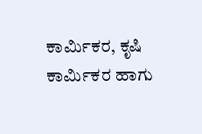ಕಾರ್ಮಿಕರ, ಕೃಷಿ ಕಾರ್ಮಿಕರ ಹಾಗು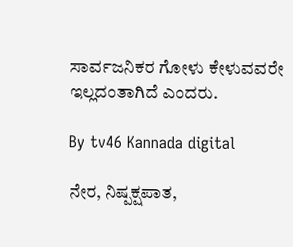ಸಾರ್ವಜನಿಕರ ಗೋಳು ಕೇಳುವವರೇ ಇಲ್ಲದಂತಾಗಿದೆ ಎಂದರು.

By tv46 Kannada digital

ನೇರ, ನಿಷ್ಪಕ್ಷಪಾತ,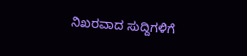ನಿಖರವಾದ ಸುದ್ದಿಗಳಿಗೆ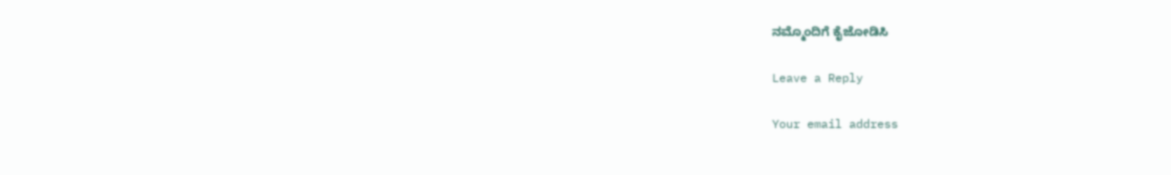ನಮ್ಮೊಂದಿಗೆ ಕೈಜೋಡಿಸಿ

Leave a Reply

Your email address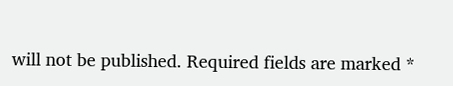will not be published. Required fields are marked *